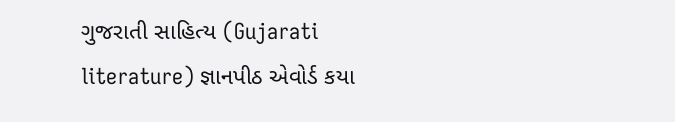ગુજરાતી સાહિત્ય (Gujarati literature) જ્ઞાનપીઠ એવોર્ડ કયા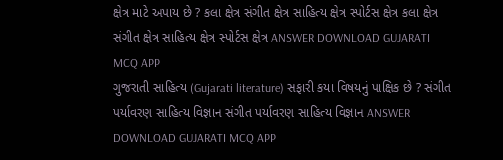ક્ષેત્ર માટે અપાય છે ? કલા ક્ષેત્ર સંગીત ક્ષેત્ર સાહિત્ય ક્ષેત્ર સ્પોર્ટસ ક્ષેત્ર કલા ક્ષેત્ર સંગીત ક્ષેત્ર સાહિત્ય ક્ષેત્ર સ્પોર્ટસ ક્ષેત્ર ANSWER DOWNLOAD GUJARATI MCQ APP
ગુજરાતી સાહિત્ય (Gujarati literature) સફારી કયા વિષયનું પાક્ષિક છે ? સંગીત પર્યાવરણ સાહિત્ય વિજ્ઞાન સંગીત પર્યાવરણ સાહિત્ય વિજ્ઞાન ANSWER DOWNLOAD GUJARATI MCQ APP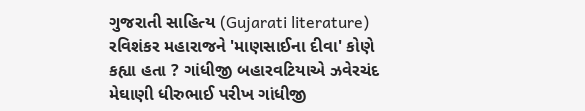ગુજરાતી સાહિત્ય (Gujarati literature) રવિશંકર મહારાજને 'માણસાઈના દીવા' કોણે કહ્યા હતા ? ગાંધીજી બહારવટિયાએ ઝવેરચંદ મેઘાણી ધીરુભાઈ પરીખ ગાંધીજી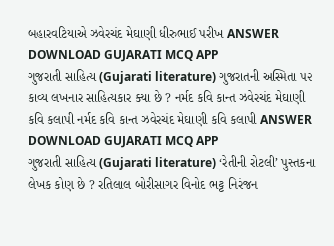બહારવટિયાએ ઝવેરચંદ મેઘાણી ધીરુભાઈ પરીખ ANSWER DOWNLOAD GUJARATI MCQ APP
ગુજરાતી સાહિત્ય (Gujarati literature) ગુજરાતની અસ્મિતા ૫૨ કાવ્ય લખનાર સાહિત્યકાર ક્યા છે ? નર્મદ કવિ કાન્ત ઝવેરચંદ મેઘાણી કવિ કલાપી નર્મદ કવિ કાન્ત ઝવેરચંદ મેઘાણી કવિ કલાપી ANSWER DOWNLOAD GUJARATI MCQ APP
ગુજરાતી સાહિત્ય (Gujarati literature) ‘રેતીની રોટલી’ પુસ્તકના લેખક કોણ છે ? રતિલાલ બોરીસાગર વિનોદ ભટ્ટ નિરંજન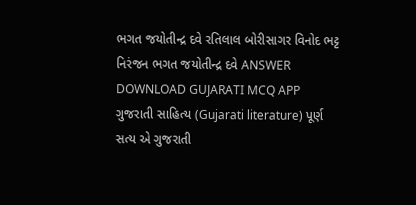ભગત જયોતીન્દ્ર દવે રતિલાલ બોરીસાગર વિનોદ ભટ્ટ નિરંજન ભગત જયોતીન્દ્ર દવે ANSWER DOWNLOAD GUJARATI MCQ APP
ગુજરાતી સાહિત્ય (Gujarati literature) પૂર્ણ સત્ય એ ગુજરાતી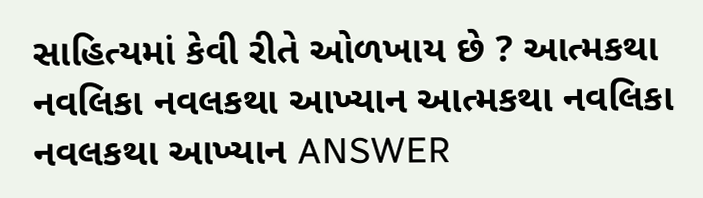સાહિત્યમાં કેવી રીતે ઓળખાય છે ? આત્મકથા નવલિકા નવલકથા આખ્યાન આત્મકથા નવલિકા નવલકથા આખ્યાન ANSWER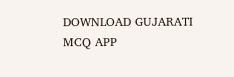DOWNLOAD GUJARATI MCQ APP